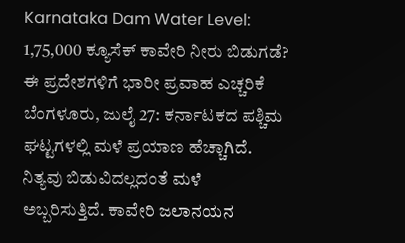Karnataka Dam Water Level: 1,75,000 ಕ್ಯೂಸೆಕ್ ಕಾವೇರಿ ನೀರು ಬಿಡುಗಡೆ? ಈ ಪ್ರದೇಶಗಳಿಗೆ ಭಾರೀ ಪ್ರವಾಹ ಎಚ್ಚರಿಕೆ
ಬೆಂಗಳೂರು, ಜುಲೈ 27: ಕರ್ನಾಟಕದ ಪಶ್ಚಿಮ ಘಟ್ಟಗಳಲ್ಲಿ ಮಳೆ ಪ್ರಯಾಣ ಹೆಚ್ಚಾಗಿದೆ. ನಿತ್ಯವು ಬಿಡುವಿದಲ್ಲದಂತೆ ಮಳೆ ಅಬ್ಬರಿಸುತ್ತಿದೆ. ಕಾವೇರಿ ಜಲಾನಯನ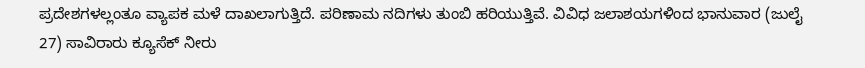ಪ್ರದೇಶಗಳಲ್ಲಂತೂ ವ್ಯಾಪಕ ಮಳೆ ದಾಖಲಾಗುತ್ತಿದೆ. ಪರಿಣಾಮ ನದಿಗಳು ತುಂಬಿ ಹರಿಯುತ್ತಿವೆ. ವಿವಿಧ ಜಲಾಶಯಗಳಿಂದ ಭಾನುವಾರ (ಜುಲೈ 27) ಸಾವಿರಾರು ಕ್ಯೂಸೆಕ್ ನೀರು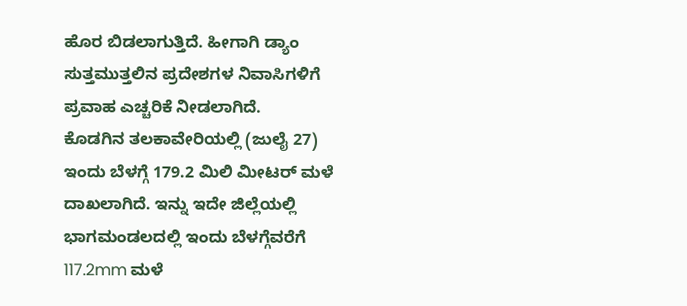ಹೊರ ಬಿಡಲಾಗುತ್ತಿದೆ. ಹೀಗಾಗಿ ಡ್ಯಾಂ ಸುತ್ತಮುತ್ತಲಿನ ಪ್ರದೇಶಗಳ ನಿವಾಸಿಗಳಿಗೆ ಪ್ರವಾಹ ಎಚ್ಚರಿಕೆ ನೀಡಲಾಗಿದೆ.
ಕೊಡಗಿನ ತಲಕಾವೇರಿಯಲ್ಲಿ (ಜುಲೈ 27) ಇಂದು ಬೆಳಗ್ಗೆ 179.2 ಮಿಲಿ ಮೀಟರ್ ಮಳೆ ದಾಖಲಾಗಿದೆ. ಇನ್ನು ಇದೇ ಜಿಲ್ಲೆಯಲ್ಲಿ ಭಾಗಮಂಡಲದಲ್ಲಿ ಇಂದು ಬೆಳಗ್ಗೆವರೆಗೆ 117.2mm ಮಳೆ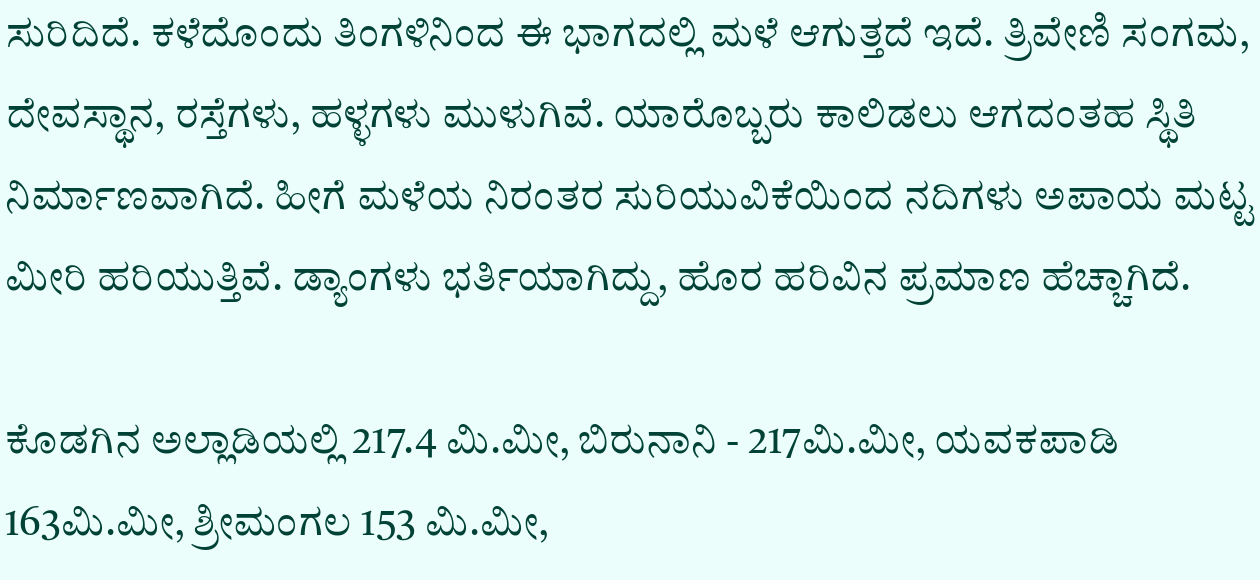ಸುರಿದಿದೆ. ಕಳೆದೊಂದು ತಿಂಗಳಿನಿಂದ ಈ ಭಾಗದಲ್ಲಿ ಮಳೆ ಆಗುತ್ತದೆ ಇದೆ. ತ್ರಿವೇಣಿ ಸಂಗಮ, ದೇವಸ್ಥಾನ, ರಸ್ತೆಗಳು, ಹಳ್ಳಗಳು ಮುಳುಗಿವೆ. ಯಾರೊಬ್ಬರು ಕಾಲಿಡಲು ಆಗದಂತಹ ಸ್ಥಿತಿ ನಿರ್ಮಾಣವಾಗಿದೆ. ಹೀಗೆ ಮಳೆಯ ನಿರಂತರ ಸುರಿಯುವಿಕೆಯಿಂದ ನದಿಗಳು ಅಪಾಯ ಮಟ್ಟ ಮೀರಿ ಹರಿಯುತ್ತಿವೆ. ಡ್ಯಾಂಗಳು ಭರ್ತಿಯಾಗಿದ್ದು, ಹೊರ ಹರಿವಿನ ಪ್ರಮಾಣ ಹೆಚ್ಚಾಗಿದೆ.

ಕೊಡಗಿನ ಅಲ್ಲಾಡಿಯಲ್ಲಿ 217.4 ಮಿ.ಮೀ, ಬಿರುನಾನಿ - 217ಮಿ.ಮೀ, ಯವಕಪಾಡಿ 163ಮಿ.ಮೀ, ಶ್ರೀಮಂಗಲ 153 ಮಿ.ಮೀ,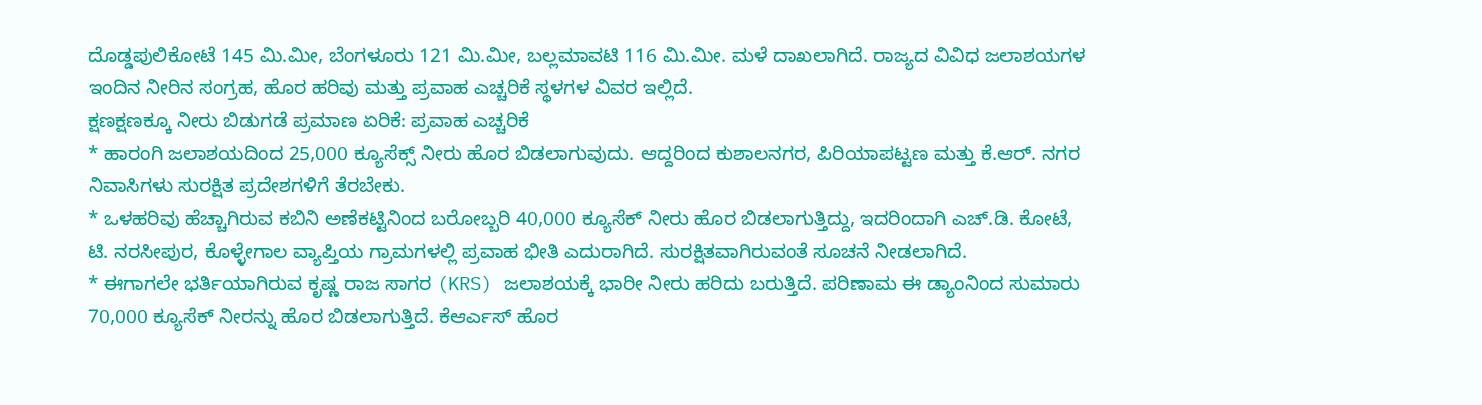ದೊಡ್ಡಪುಲಿಕೋಟೆ 145 ಮಿ.ಮೀ, ಬೆಂಗಳೂರು 121 ಮಿ.ಮೀ, ಬಲ್ಲಮಾವಟಿ 116 ಮಿ.ಮೀ. ಮಳೆ ದಾಖಲಾಗಿದೆ. ರಾಜ್ಯದ ವಿವಿಧ ಜಲಾಶಯಗಳ ಇಂದಿನ ನೀರಿನ ಸಂಗ್ರಹ, ಹೊರ ಹರಿವು ಮತ್ತು ಪ್ರವಾಹ ಎಚ್ಚರಿಕೆ ಸ್ಥಳಗಳ ವಿವರ ಇಲ್ಲಿದೆ.
ಕ್ಷಣಕ್ಷಣಕ್ಕೂ ನೀರು ಬಿಡುಗಡೆ ಪ್ರಮಾಣ ಏರಿಕೆ: ಪ್ರವಾಹ ಎಚ್ಚರಿಕೆ
* ಹಾರಂಗಿ ಜಲಾಶಯದಿಂದ 25,000 ಕ್ಯೂಸೆಕ್ಸ್ ನೀರು ಹೊರ ಬಿಡಲಾಗುವುದು. ಆದ್ದರಿಂದ ಕುಶಾಲನಗರ, ಪಿರಿಯಾಪಟ್ಟಣ ಮತ್ತು ಕೆ.ಆರ್. ನಗರ ನಿವಾಸಿಗಳು ಸುರಕ್ಷಿತ ಪ್ರದೇಶಗಳಿಗೆ ತೆರಬೇಕು.
* ಒಳಹರಿವು ಹೆಚ್ಚಾಗಿರುವ ಕಬಿನಿ ಅಣೆಕಟ್ಟಿನಿಂದ ಬರೋಬ್ಬರಿ 40,000 ಕ್ಯೂಸೆಕ್ ನೀರು ಹೊರ ಬಿಡಲಾಗುತ್ತಿದ್ದು, ಇದರಿಂದಾಗಿ ಎಚ್.ಡಿ. ಕೋಟೆ, ಟಿ. ನರಸೀಪುರ, ಕೊಳ್ಳೇಗಾಲ ವ್ಯಾಪ್ತಿಯ ಗ್ರಾಮಗಳಲ್ಲಿ ಪ್ರವಾಹ ಭೀತಿ ಎದುರಾಗಿದೆ. ಸುರಕ್ಷಿತವಾಗಿರುವಂತೆ ಸೂಚನೆ ನೀಡಲಾಗಿದೆ.
* ಈಗಾಗಲೇ ಭರ್ತಿಯಾಗಿರುವ ಕೃಷ್ಣ ರಾಜ ಸಾಗರ (KRS) ಜಲಾಶಯಕ್ಕೆ ಭಾರೀ ನೀರು ಹರಿದು ಬರುತ್ತಿದೆ. ಪರಿಣಾಮ ಈ ಡ್ಯಾಂನಿಂದ ಸುಮಾರು 70,000 ಕ್ಯೂಸೆಕ್ ನೀರನ್ನು ಹೊರ ಬಿಡಲಾಗುತ್ತಿದೆ. ಕೆಆರ್ಎಸ್ ಹೊರ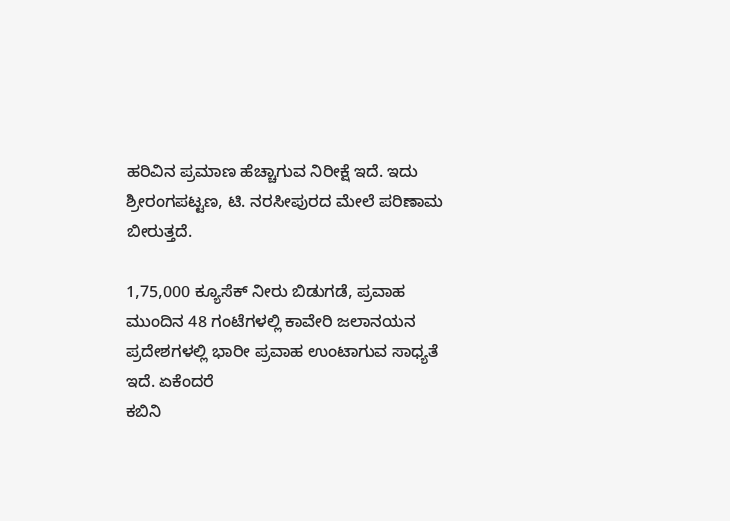ಹರಿವಿನ ಪ್ರಮಾಣ ಹೆಚ್ಚಾಗುವ ನಿರೀಕ್ಷೆ ಇದೆ. ಇದು ಶ್ರೀರಂಗಪಟ್ಟಣ, ಟಿ. ನರಸೀಪುರದ ಮೇಲೆ ಪರಿಣಾಮ ಬೀರುತ್ತದೆ.

1,75,000 ಕ್ಯೂಸೆಕ್ ನೀರು ಬಿಡುಗಡೆ, ಪ್ರವಾಹ
ಮುಂದಿನ 48 ಗಂಟೆಗಳಲ್ಲಿ ಕಾವೇರಿ ಜಲಾನಯನ ಪ್ರದೇಶಗಳಲ್ಲಿ ಭಾರೀ ಪ್ರವಾಹ ಉಂಟಾಗುವ ಸಾಧ್ಯತೆ ಇದೆ. ಏಕೆಂದರೆ
ಕಬಿನಿ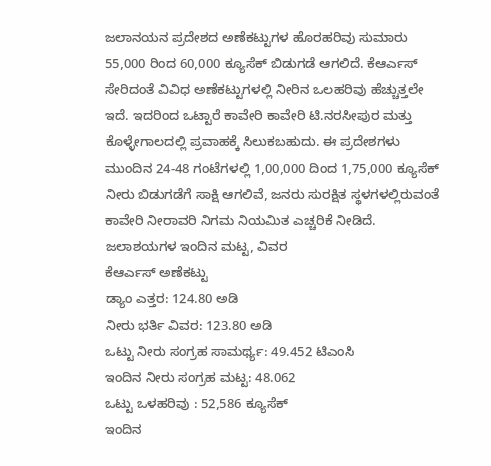ಜಲಾನಯನ ಪ್ರದೇಶದ ಅಣೆಕಟ್ಟುಗಳ ಹೊರಹರಿವು ಸುಮಾರು 55,000 ರಿಂದ 60,000 ಕ್ಯೂಸೆಕ್ ಬಿಡುಗಡೆ ಆಗಲಿದೆ. ಕೆಆರ್ಎಸ್ ಸೇರಿದಂತೆ ವಿವಿಧ ಅಣೆಕಟ್ಟುಗಳಲ್ಲಿ ನೀರಿನ ಒಲಹರಿವು ಹೆಚ್ಚುತ್ತಲೇ ಇದೆ. ಇದರಿಂದ ಒಟ್ಟಾರೆ ಕಾವೇರಿ ಕಾವೇರಿ ಟಿ.ನರಸೀಪುರ ಮತ್ತು ಕೊಳ್ಳೇಗಾಲದಲ್ಲಿ ಪ್ರವಾಹಕ್ಕೆ ಸಿಲುಕಬಹುದು. ಈ ಪ್ರದೇಶಗಳು ಮುಂದಿನ 24-48 ಗಂಟೆಗಳಲ್ಲಿ 1,00,000 ದಿಂದ 1,75,000 ಕ್ಯೂಸೆಕ್ ನೀರು ಬಿಡುಗಡೆಗೆ ಸಾಕ್ಷಿ ಆಗಲಿವೆ, ಜನರು ಸುರಕ್ಷಿತ ಸ್ಥಳಗಳಲ್ಲಿರುವಂತೆ ಕಾವೇರಿ ನೀರಾವರಿ ನಿಗಮ ನಿಯಮಿತ ಎಚ್ಚರಿಕೆ ನೀಡಿದೆ.
ಜಲಾಶಯಗಳ ಇಂದಿನ ಮಟ್ಟ, ವಿವರ
ಕೆಆರ್ಎಸ್ ಅಣೆಕಟ್ಟು
ಡ್ಯಾಂ ಎತ್ತರ: 124.80 ಅಡಿ
ನೀರು ಭರ್ತಿ ವಿವರ: 123.80 ಅಡಿ
ಒಟ್ಟು ನೀರು ಸಂಗ್ರಹ ಸಾಮರ್ಥ್ಯ: 49.452 ಟಿಎಂಸಿ
ಇಂದಿನ ನೀರು ಸಂಗ್ರಹ ಮಟ್ಟ: 48.062
ಒಟ್ಟು ಒಳಹರಿವು : 52,586 ಕ್ಯೂಸೆಕ್
ಇಂದಿನ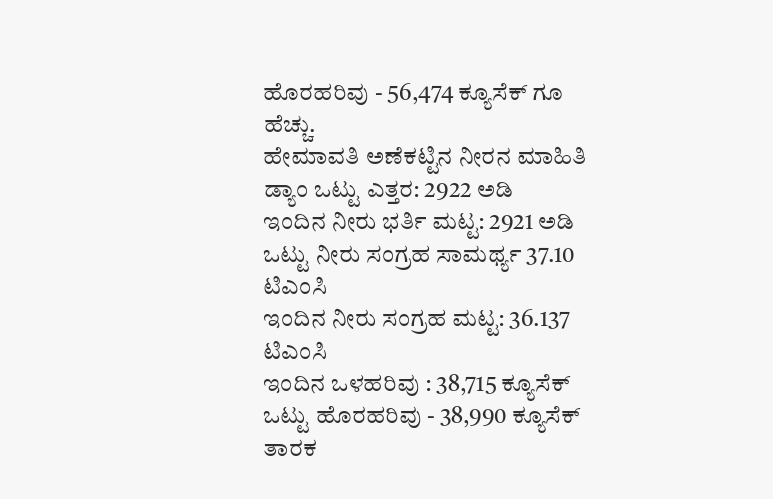ಹೊರಹರಿವು - 56,474 ಕ್ಯೂಸೆಕ್ ಗೂ ಹೆಚ್ಚು.
ಹೇಮಾವತಿ ಅಣೆಕಟ್ಟಿನ ನೀರನ ಮಾಹಿತಿ
ಡ್ಯಾಂ ಒಟ್ಟು ಎತ್ತರ: 2922 ಅಡಿ
ಇಂದಿನ ನೀರು ಭರ್ತಿ ಮಟ್ಟ: 2921 ಅಡಿ
ಒಟ್ಟು ನೀರು ಸಂಗ್ರಹ ಸಾಮರ್ಥ್ಯ 37.10 ಟಿಎಂಸಿ
ಇಂದಿನ ನೀರು ಸಂಗ್ರಹ ಮಟ್ಟ: 36.137 ಟಿಎಂಸಿ
ಇಂದಿನ ಒಳಹರಿವು : 38,715 ಕ್ಯೂಸೆಕ್
ಒಟ್ಟು ಹೊರಹರಿವು - 38,990 ಕ್ಯೂಸೆಕ್
ತಾರಕ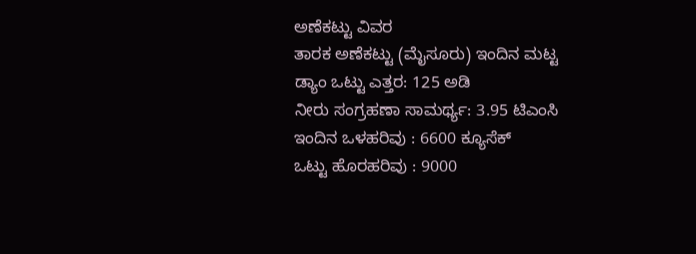ಅಣೆಕಟ್ಟು ವಿವರ
ತಾರಕ ಅಣೆಕಟ್ಟು (ಮೈಸೂರು) ಇಂದಿನ ಮಟ್ಟ
ಡ್ಯಾಂ ಒಟ್ಟು ಎತ್ತರ: 125 ಅಡಿ
ನೀರು ಸಂಗ್ರಹಣಾ ಸಾಮರ್ಥ್ಯ: 3.95 ಟಿಎಂಸಿ
ಇಂದಿನ ಒಳಹರಿವು : 6600 ಕ್ಯೂಸೆಕ್
ಒಟ್ಟು ಹೊರಹರಿವು : 9000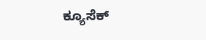ಕ್ಯೂಸೆಕ್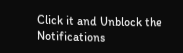Click it and Unblock the Notifications